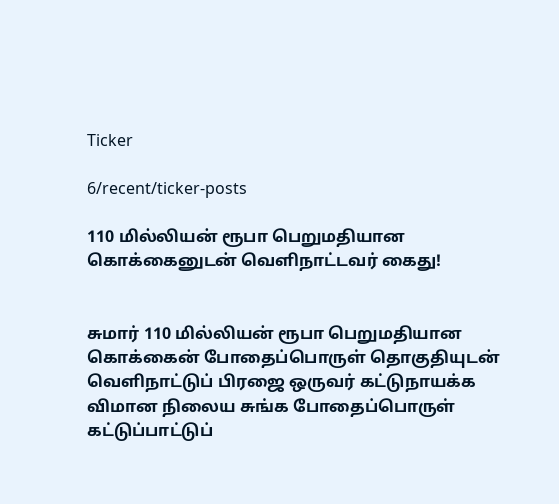Ticker

6/recent/ticker-posts

110 மில்லியன் ரூபா பெறுமதியான கொக்கைனுடன் வெளிநாட்டவர் கைது!


சுமார் 110 மில்லியன் ரூபா பெறுமதியான கொக்கைன் போதைப்பொருள் தொகுதியுடன் வெளிநாட்டுப் பிரஜை ஒருவர் கட்டுநாயக்க விமான நிலைய சுங்க போதைப்பொருள் கட்டுப்பாட்டுப்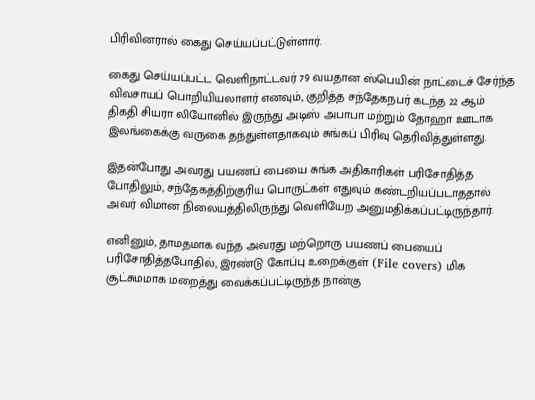பிரிவினரால் கைது செய்யப்பட்டுள்ளார்.

கைது செய்யப்பட்ட வெளிநாட்டவர் 79 வயதான ஸ்பெயின் நாட்டைச் சேர்ந்த விவசாயப் பொறியியலாளர் எனவும், குறித்த சந்தேகநபர் கடந்த 22 ஆம் திகதி சியரா லியோனில் இருந்து அடிஸ் அபாபா மற்றும் தோஹா ஊடாக இலங்கைக்கு வருகை தந்துள்ளதாகவும் சுங்கப் பிரிவு தெரிவித்துள்ளது.

இதன்போது அவரது பயணப் பையை சுங்க அதிகாரிகள் பரிசோதித்த போதிலும், சந்தேகத்திற்குரிய பொருட்கள் எதுவும் கண்டறியப்படாததால் அவர் விமான நிலையத்திலிருந்து வெளியேற அனுமதிக்கப்பட்டிருந்தார்.

எனினும், தாமதமாக வந்த அவரது மற்றொரு பயணப் பையைப் பரிசோதித்தபோதில், இரண்டு கோப்பு உறைக்குள் (File covers) மிக சூட்சுமமாக மறைத்து வைக்கப்பட்டிருந்த நான்கு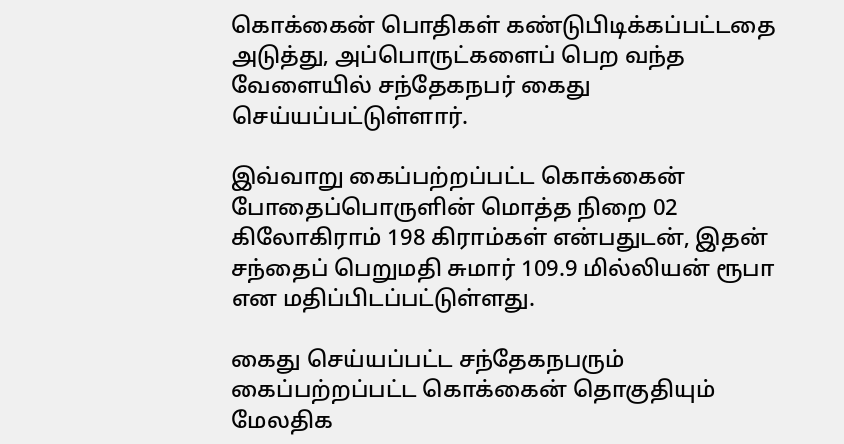கொக்கைன் பொதிகள் கண்டுபிடிக்கப்பட்டதை அடுத்து, அப்பொருட்களைப் பெற வந்த வேளையில் சந்தேகநபர் கைது செய்யப்பட்டுள்ளார்.

இவ்வாறு கைப்பற்றப்பட்ட கொக்கைன் போதைப்பொருளின் மொத்த நிறை 02 கிலோகிராம் 198 கிராம்கள் என்பதுடன், இதன் சந்தைப் பெறுமதி சுமார் 109.9 மில்லியன் ரூபா என மதிப்பிடப்பட்டுள்ளது.

கைது செய்யப்பட்ட சந்தேகநபரும் கைப்பற்றப்பட்ட கொக்கைன் தொகுதியும் மேலதிக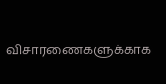விசாரணைகளுக்காக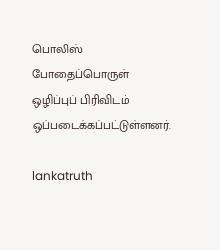பொலிஸ் போதைப்பொருள் ஒழிப்புப் பிரிவிடம் ஒப்படைக்கப்பட்டுள்ளனர்.

lankatruth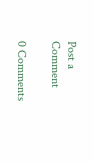Post a Comment

0 Comments